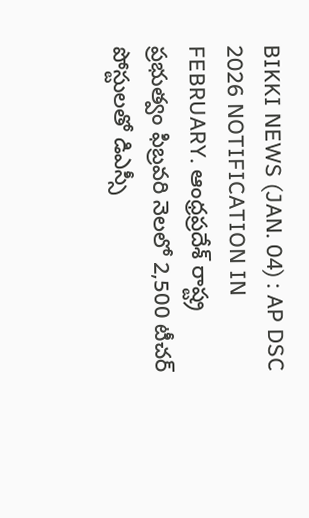BIKKI NEWS (JAN. 04) : AP DSC 2026 NOTIFICATION IN FEBRUARY. ఆంధ్రప్రదేశ్ రాష్ట్ర ప్రభుత్వం ఫిబ్రవరి నెలలో 2,500 టీచర్ పోస్టులతో డిఎస్సీ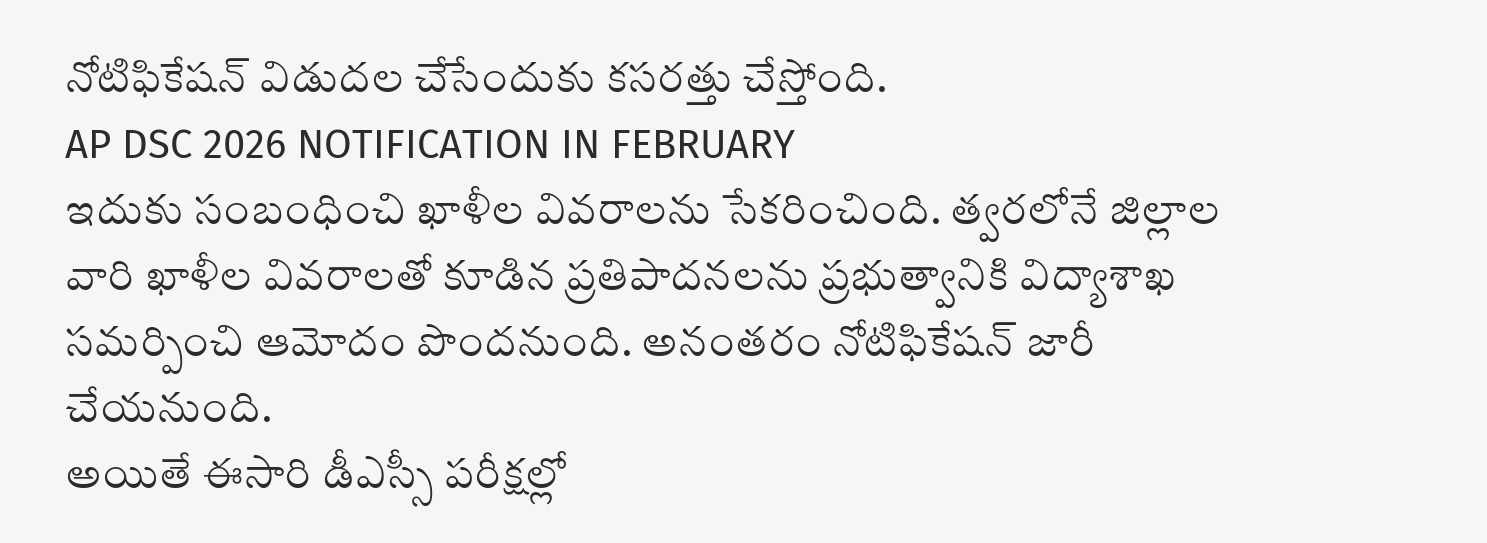నోటిఫికేషన్ విడుదల చేసేందుకు కసరత్తు చేస్తోంది.
AP DSC 2026 NOTIFICATION IN FEBRUARY
ఇదుకు సంబంధించి ఖాళీల వివరాలను సేకరించింది. త్వరలోనే జిల్లాల వారి ఖాళీల వివరాలతో కూడిన ప్రతిపాదనలను ప్రభుత్వానికి విద్యాశాఖ సమర్పించి ఆమోదం పొందనుంది. అనంతరం నోటిఫికేషన్ జారీ చేయనుంది.
అయితే ఈసారి డీఎస్సీ పరీక్షల్లో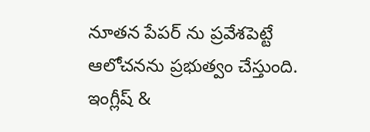నూతన పేపర్ ను ప్రవేశపెట్టే ఆలోచనను ప్రభుత్వం చేస్తుంది.
ఇంగ్లీష్ &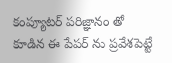కంప్యూటర్ పరిజ్ఞానం తో కూడిన ఈ పేపర్ ను ప్రవేశపెట్టే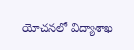యోచనలో విద్యాశాఖ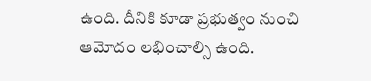ఉంది. దీనికి కూడా ప్రభుత్వం నుంచి ఆమోదం లభించాల్సి ఉంది.